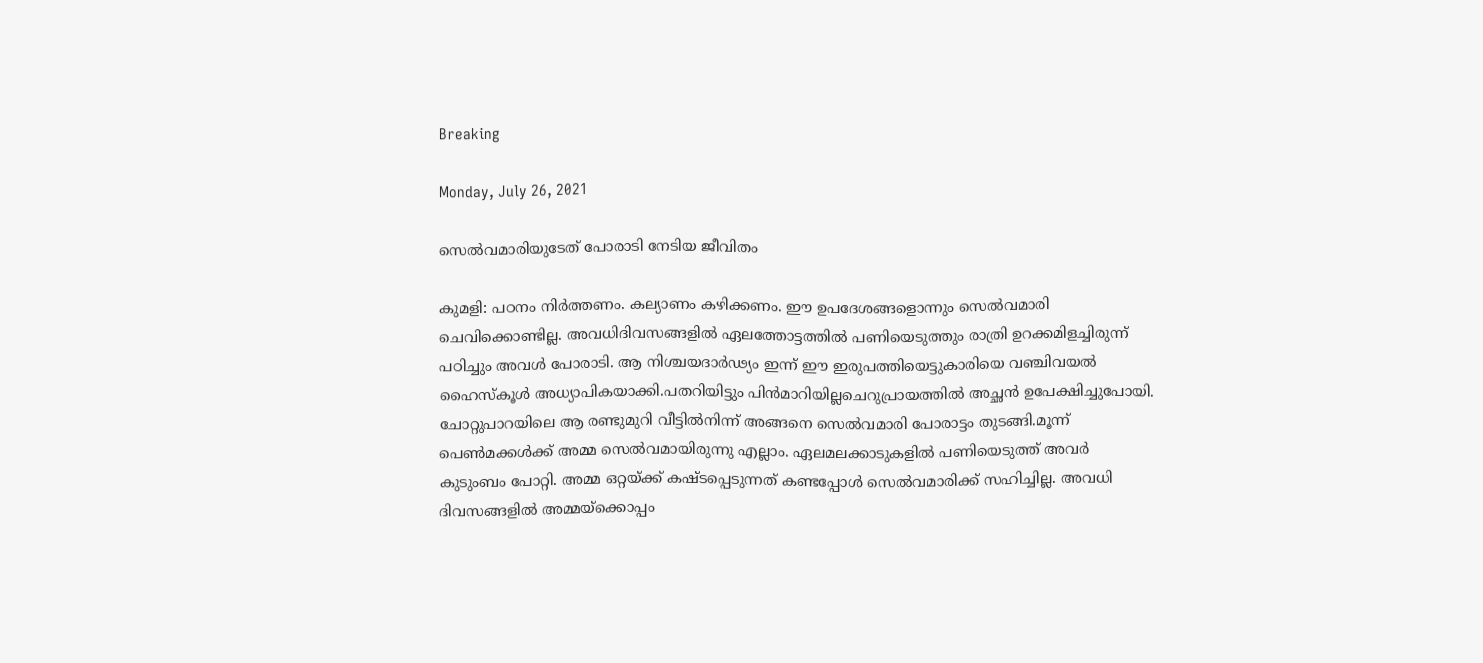Breaking

Monday, July 26, 2021

സെൽവമാരിയുടേത് പോരാടി നേടിയ ജീവിതം

കുമളി: പഠനം നിർത്തണം. കല്യാണം കഴിക്കണം. ഈ ഉപദേശങ്ങളൊന്നും സെൽവമാരി ചെവിക്കൊണ്ടില്ല. അവധിദിവസങ്ങളിൽ ഏലത്തോട്ടത്തിൽ പണിയെടുത്തും രാത്രി ഉറക്കമിളച്ചിരുന്ന് പഠിച്ചും അവൾ പോരാടി. ആ നിശ്ചയദാർഢ്യം ഇന്ന് ഈ ഇരുപത്തിയെട്ടുകാരിയെ വഞ്ചിവയൽ ഹൈസ്‌കൂൾ അധ്യാപികയാക്കി.പതറിയിട്ടും പിൻമാറിയില്ലചെറുപ്രായത്തിൽ അച്ഛൻ ഉപേക്ഷിച്ചുപോയി. ചോറ്റുപാറയിലെ ആ രണ്ടുമുറി വീട്ടിൽനിന്ന് അങ്ങനെ സെൽവമാരി പോരാട്ടം തുടങ്ങി.മൂന്ന് പെൺമക്കൾക്ക് അമ്മ സെൽവമായിരുന്നു എല്ലാം. ഏലമലക്കാടുകളിൽ പണിയെടുത്ത് അവർ കുടുംബം പോറ്റി. അമ്മ ഒറ്റയ്ക്ക് കഷ്ടപ്പെടുന്നത് കണ്ടപ്പോൾ സെൽവമാരിക്ക് സഹിച്ചില്ല. അവധി ദിവസങ്ങളിൽ അമ്മയ്ക്കൊപ്പം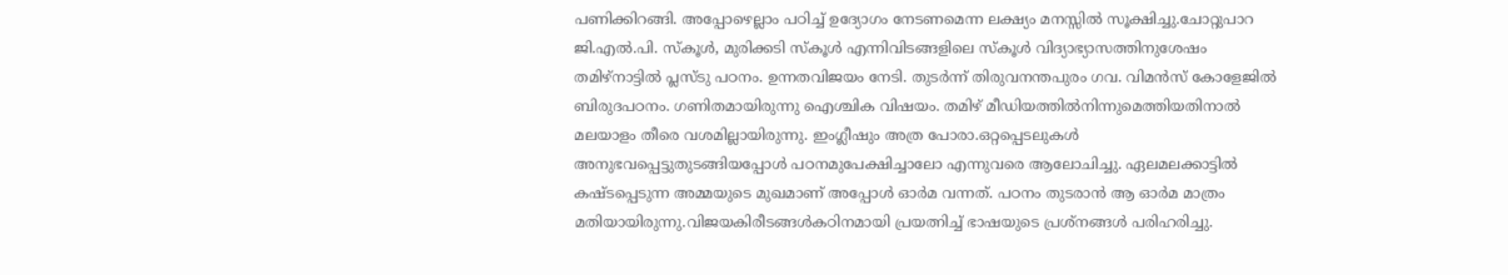പണിക്കിറങ്ങി. അപ്പോഴെല്ലാം പഠിച്ച് ഉദ്യോഗം നേടണമെന്ന ലക്ഷ്യം മനസ്സിൽ സൂക്ഷിച്ചു.ചോറ്റുപാറ ജി.എൽ.പി. സ്‌കൂൾ, മുരിക്കടി സ്‌കൂൾ എന്നിവിടങ്ങളിലെ സ്‌കൂൾ വിദ്യാഭ്യാസത്തിനുശേഷം തമിഴ്‌നാട്ടിൽ പ്ലസ്ടു പഠനം. ഉന്നതവിജയം നേടി. തുടർന്ന് തിരുവനന്തപുരം ഗവ. വിമൻസ് കോളേജിൽ ബിരുദപഠനം. ഗണിതമായിരുന്നു ഐശ്ചിക വിഷയം. തമിഴ് മീഡിയത്തിൽനിന്നുമെത്തിയതിനാൽ മലയാളം തീരെ വശമില്ലായിരുന്നു. ഇംഗ്ലീഷും അത്ര പോരാ.ഒറ്റപ്പെടലുകൾ അനുഭവപ്പെട്ടുതുടങ്ങിയപ്പോൾ പഠനമുപേക്ഷിച്ചാലോ എന്നുവരെ ആലോചിച്ചു. ഏലമലക്കാട്ടിൽ കഷ്ടപ്പെടുന്ന അമ്മയുടെ മുഖമാണ് അപ്പോൾ ഓർമ വന്നത്. പഠനം തുടരാൻ ആ ഓർമ മാത്രം മതിയായിരുന്നു.വിജയകിരീടങ്ങൾകഠിനമായി പ്രയത്നിച്ച് ഭാഷയുടെ പ്രശ്നങ്ങൾ പരിഹരിച്ചു.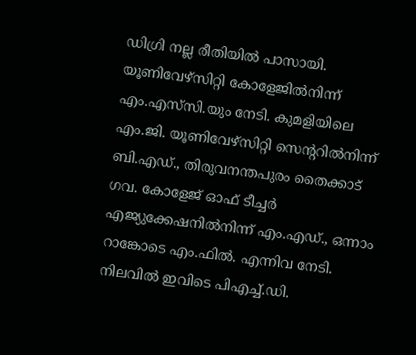ഡിഗ്രി നല്ല രീതിയിൽ പാസായി. യൂണിവേഴ്‌സിറ്റി കോളേജിൽനിന്ന് എം.എസ്‌സി.യും നേടി. കുമളിയിലെ എം.ജി. യൂണിവേഴ്‌സിറ്റി സെന്ററിൽനിന്ന് ബി.എഡ്., തിരുവനന്തപുരം തൈക്കാട് ഗവ. കോളേജ് ഓഫ് ടീച്ചർ എജ്യുക്കേഷനിൽനിന്ന് എം.എഡ്., ഒന്നാം റാങ്കോടെ എം.ഫിൽ. എന്നിവ നേടി. നിലവിൽ ഇവിടെ പിഎച്ച്.ഡി.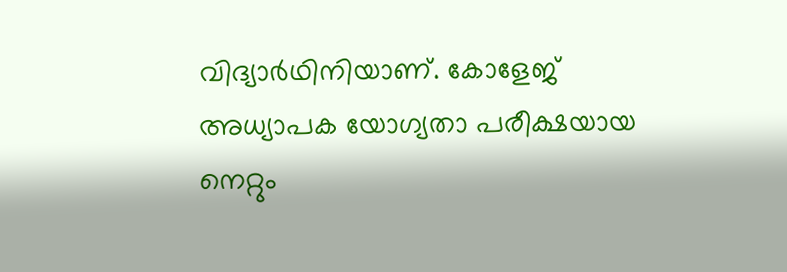വിദ്യാർഥിനിയാണ്. കോളേജ് അധ്യാപക യോഗ്യതാ പരീക്ഷയായ നെറ്റും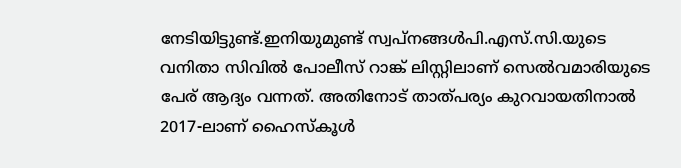നേടിയിട്ടുണ്ട്.ഇനിയുമുണ്ട് സ്വപ്നങ്ങൾപി.എസ്.സി.യുടെ വനിതാ സിവിൽ പോലീസ് റാങ്ക് ലിസ്റ്റിലാണ് സെൽവമാരിയുടെ പേര് ആദ്യം വന്നത്. അതിനോട് താത്പര്യം കുറവായതിനാൽ 2017-ലാണ് ഹൈസ്‌കൂൾ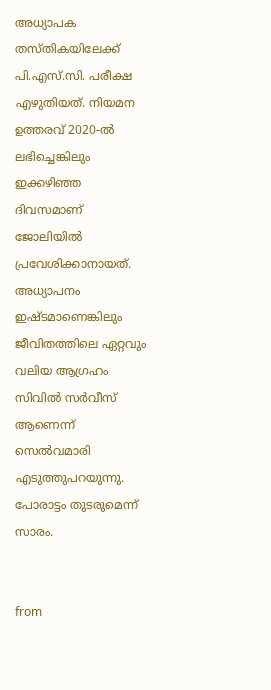അധ്യാപക തസ്തികയിലേക്ക് പി.എസ്.സി. പരീക്ഷ എഴുതിയത്. നിയമന ഉത്തരവ് 2020-ൽ ലഭിച്ചെങ്കിലും ഇക്കഴിഞ്ഞ ദിവസമാണ് ജോലിയിൽ പ്രവേശിക്കാനായത്. അധ്യാപനം ഇഷ്ടമാണെങ്കിലും ജീവിതത്തിലെ ഏറ്റവും വലിയ ആഗ്രഹം സിവിൽ സർവീസ് ആണെന്ന് സെൽവമാരി എടുത്തുപറയുന്നു. പോരാട്ടം തുടരുമെന്ന് സാരം.


from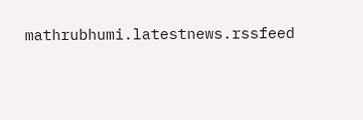mathrubhumi.latestnews.rssfeed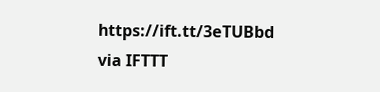https://ift.tt/3eTUBbd
via IFTTT